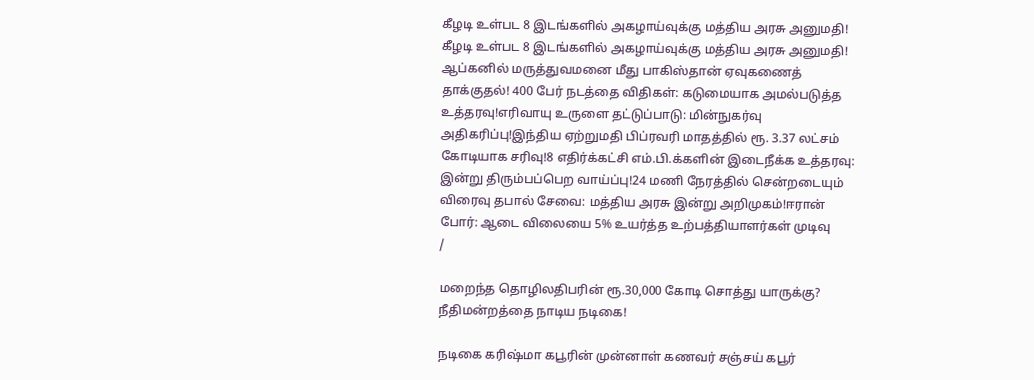கீழடி உள்பட 8 இடங்களில் அகழாய்வுக்கு மத்திய அரசு அனுமதி! கீழடி உள்பட 8 இடங்களில் அகழாய்வுக்கு மத்திய அரசு அனுமதி! ஆப்கனில் மருத்துவமனை மீது பாகிஸ்தான் ஏவுகணைத் தாக்குதல்! 400 பேர் நடத்தை விதிகள்: கடுமையாக அமல்படுத்த உத்தரவு!எரிவாயு உருளை தட்டுப்பாடு: மின்நுகர்வு அதிகரிப்பு!இந்திய ஏற்றுமதி பிப்ரவரி மாதத்தில் ரூ. 3.37 லட்சம் கோடியாக சரிவு!8 எதிர்க்கட்சி எம்.பி.க்களின் இடைநீக்க உத்தரவு: இன்று திரும்பப்பெற வாய்ப்பு!24 மணி நேரத்தில் சென்றடையும் விரைவு தபால் சேவை: மத்திய அரசு இன்று அறிமுகம்!ஈரான் போர்: ஆடை விலையை 5% உயர்த்த உற்பத்தியாளர்கள் முடிவு
/

மறைந்த தொழிலதிபரின் ரூ.30,000 கோடி சொத்து யாருக்கு? நீதிமன்றத்தை நாடிய நடிகை!

நடிகை கரிஷ்மா கபூரின் முன்னாள் கணவர் சஞ்சய் கபூர்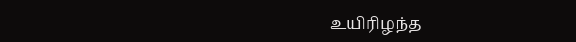உயிரிழந்த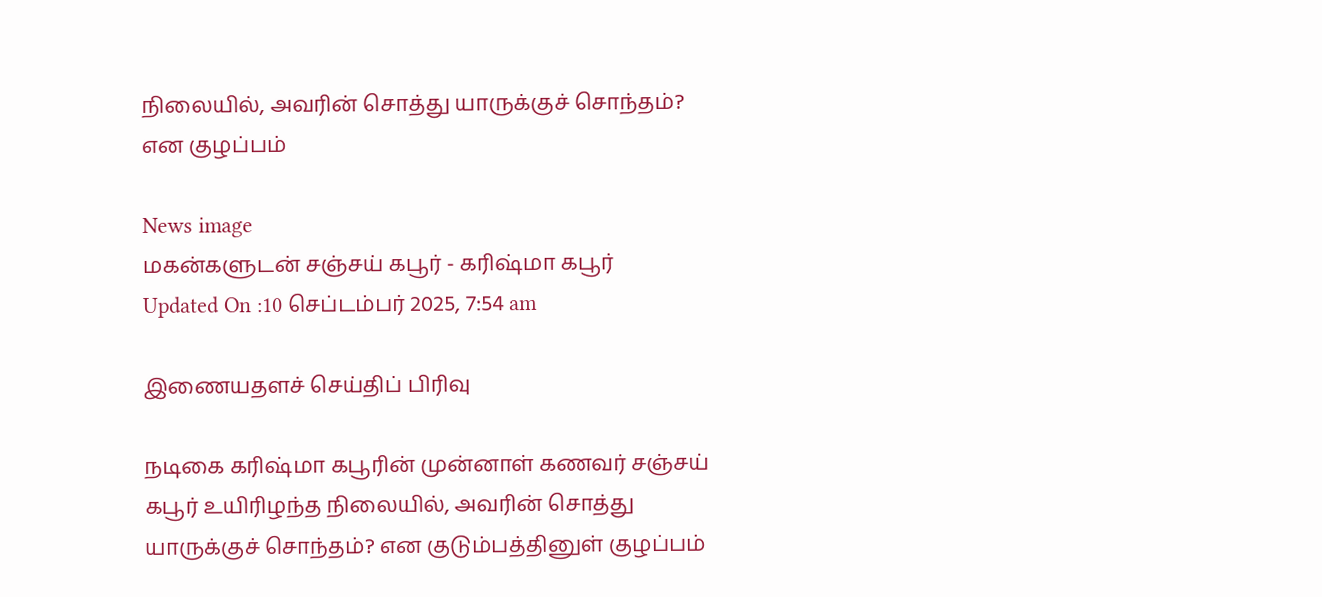நிலையில், அவரின் சொத்து யாருக்குச் சொந்தம்? என குழப்பம்

News image
மகன்களுடன் சஞ்சய் கபூர் - கரிஷ்மா கபூர்
Updated On :10 செப்டம்பர் 2025, 7:54 am

இணையதளச் செய்திப் பிரிவு

நடிகை கரிஷ்மா கபூரின் முன்னாள் கணவர் சஞ்சய் கபூர் உயிரிழந்த நிலையில், அவரின் சொத்து யாருக்குச் சொந்தம்? என குடும்பத்தினுள் குழப்பம்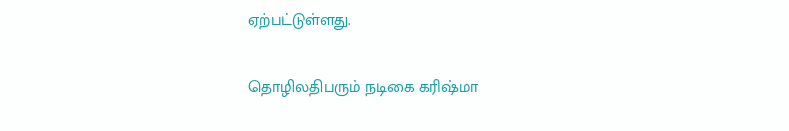ஏற்பட்டுள்ளது.

தொழிலதிபரும் நடிகை கரிஷ்மா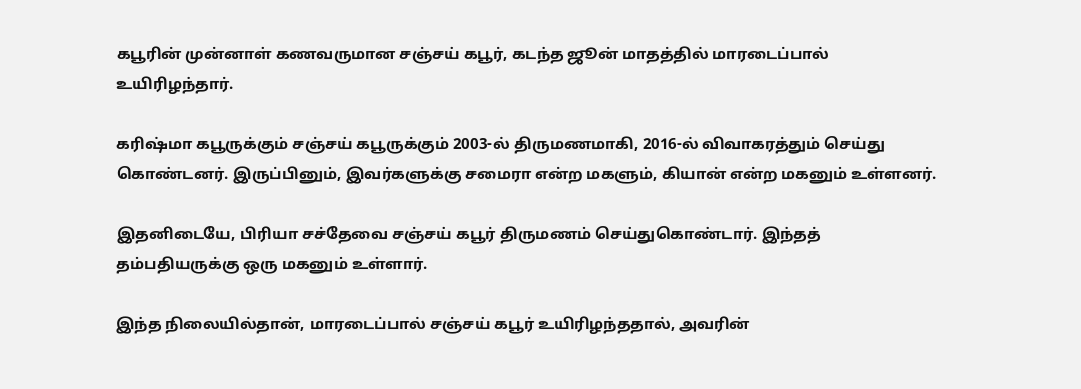கபூரின் முன்னாள் கணவருமான சஞ்சய் கபூர், கடந்த ஜூன் மாதத்தில் மாரடைப்பால் உயிரிழந்தார்.

கரிஷ்மா கபூருக்கும் சஞ்சய் கபூருக்கும் 2003-ல் திருமணமாகி, 2016-ல் விவாகரத்தும் செய்து கொண்டனர். இருப்பினும், இவர்களுக்கு சமைரா என்ற மகளும், கியான் என்ற மகனும் உள்ளனர்.

இதனிடையே, பிரியா சச்தேவை சஞ்சய் கபூர் திருமணம் செய்துகொண்டார். இந்தத் தம்பதியருக்கு ஒரு மகனும் உள்ளார்.

இந்த நிலையில்தான், மாரடைப்பால் சஞ்சய் கபூர் உயிரிழந்ததால், அவரின்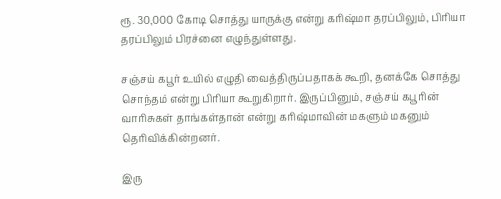ரூ. 30,000 கோடி சொத்து யாருக்கு என்று கரிஷ்மா தரப்பிலும், பிரியா தரப்பிலும் பிரச்னை எழுந்துள்ளது.

சஞ்சய் கபூர் உயில் எழுதி வைத்திருப்பதாகக் கூறி, தனக்கே சொத்து சொந்தம் என்று பிரியா கூறுகிறார். இருப்பினும், சஞ்சய் கபூரின் வாரிசுகள் தாங்கள்தான் என்று கரிஷ்மாவின் மகளும் மகனும் தெரிவிக்கின்றனர்.

இரு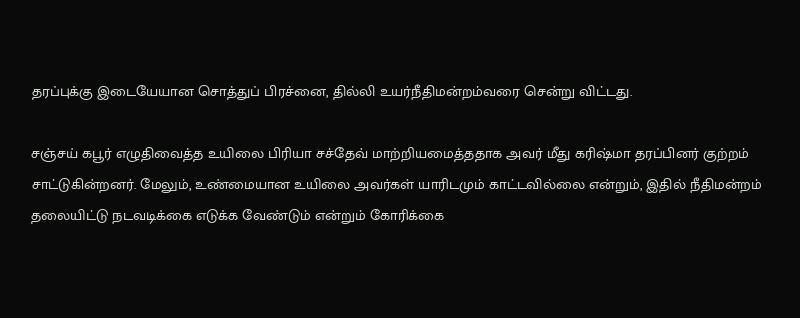தரப்புக்கு இடையேயான சொத்துப் பிரச்னை, தில்லி உயர்நீதிமன்றம்வரை சென்று விட்டது.

சஞ்சய் கபூர் எழுதிவைத்த உயிலை பிரியா சச்தேவ் மாற்றியமைத்ததாக அவர் மீது கரிஷ்மா தரப்பினர் குற்றம் சாட்டுகின்றனர். மேலும், உண்மையான உயிலை அவர்கள் யாரிடமும் காட்டவில்லை என்றும், இதில் நீதிமன்றம் தலையிட்டு நடவடிக்கை எடுக்க வேண்டும் என்றும் கோரிக்கை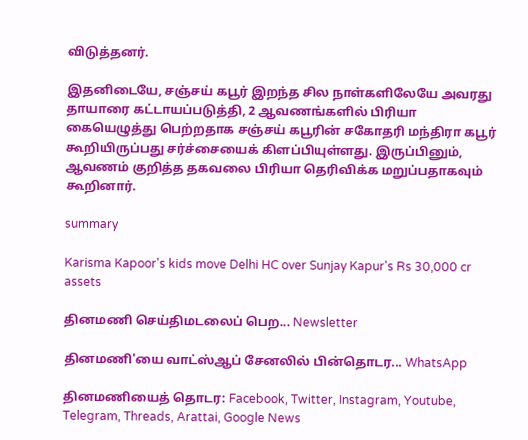விடுத்தனர்.

இதனிடையே, சஞ்சய் கபூர் இறந்த சில நாள்களிலேயே அவரது தாயாரை கட்டாயப்படுத்தி, 2 ஆவணங்களில் பிரியா கையெழுத்து பெற்றதாக சஞ்சய் கபூரின் சகோதரி மந்திரா கபூர் கூறியிருப்பது சர்ச்சையைக் கிளப்பியுள்ளது. இருப்பினும், ஆவணம் குறித்த தகவலை பிரியா தெரிவிக்க மறுப்பதாகவும் கூறினார்.

summary

Karisma Kapoor's kids move Delhi HC over Sunjay Kapur's Rs 30,000 cr assets

தினமணி செய்திமடலைப் பெற... Newsletter

தினமணி'யை வாட்ஸ்ஆப் சேனலில் பின்தொடர... WhatsApp

தினமணியைத் தொடர: Facebook, Twitter, Instagram, Youtube, Telegram, Threads, Arattai, Google News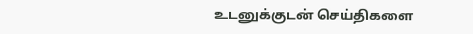உடனுக்குடன் செய்திகளை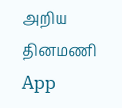அறிய தினமணி App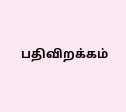பதிவிறக்கம்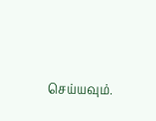செய்யவும்.